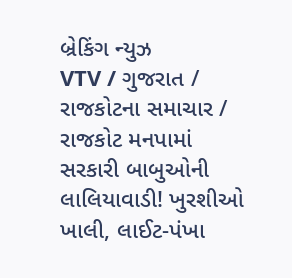બ્રેકિંગ ન્યુઝ
VTV / ગુજરાત / રાજકોટના સમાચાર / રાજકોટ મનપામાં સરકારી બાબુઓની લાલિયાવાડી! ખુરશીઓ ખાલી, લાઈટ-પંખા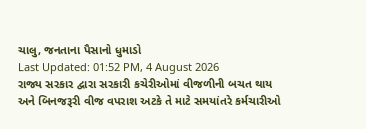ચાલુ, જનતાના પૈસાનો ધુમાડો
Last Updated: 01:52 PM, 4 August 2026
રાજ્ય સરકાર દ્વારા સરકારી કચેરીઓમાં વીજળીની બચત થાય અને બિનજરૂરી વીજ વપરાશ અટકે તે માટે સમયાંતરે કર્મચારીઓ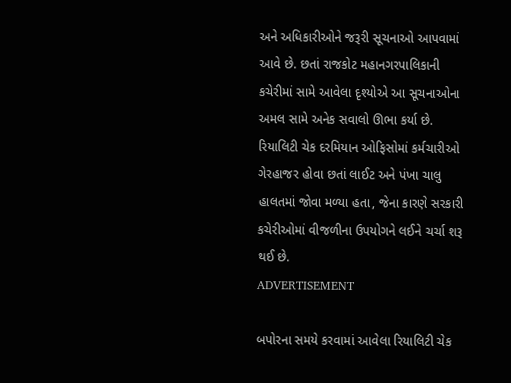અને અધિકારીઓને જરૂરી સૂચનાઓ આપવામાં આવે છે. છતાં રાજકોટ મહાનગરપાલિકાની કચેરીમાં સામે આવેલા દૃશ્યોએ આ સૂચનાઓના અમલ સામે અનેક સવાલો ઊભા કર્યા છે. રિયાલિટી ચેક દરમિયાન ઓફિસોમાં કર્મચારીઓ ગેરહાજર હોવા છતાં લાઈટ અને પંખા ચાલુ હાલતમાં જોવા મળ્યા હતા, જેના કારણે સરકારી કચેરીઓમાં વીજળીના ઉપયોગને લઈને ચર્ચા શરૂ થઈ છે.
ADVERTISEMENT

બપોરના સમયે કરવામાં આવેલા રિયાલિટી ચેક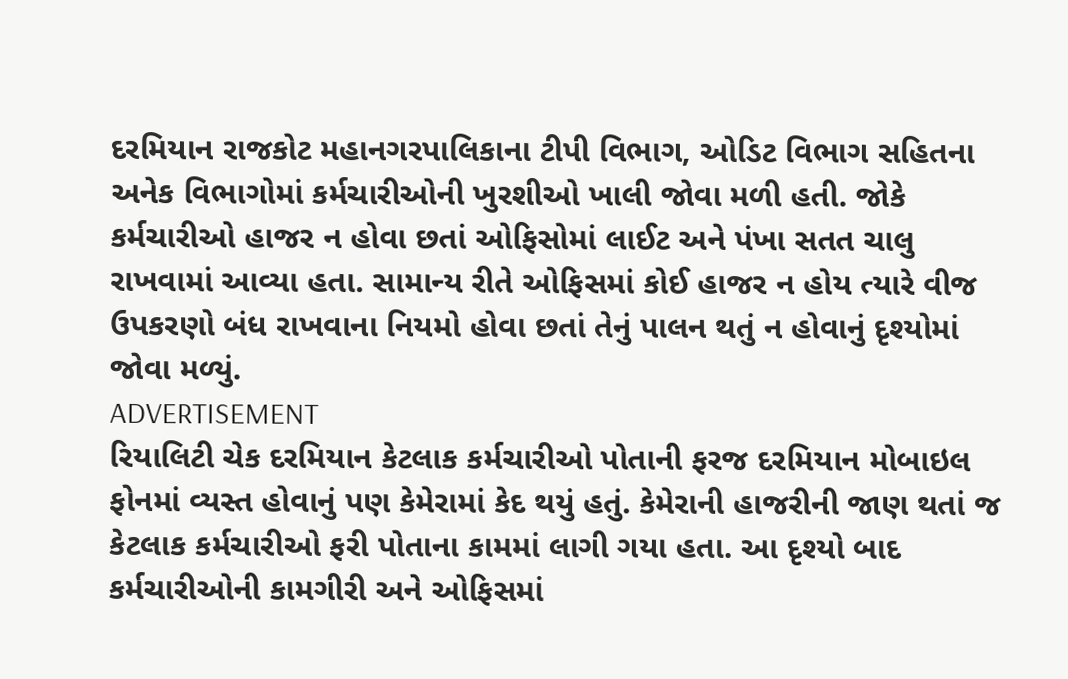દરમિયાન રાજકોટ મહાનગરપાલિકાના ટીપી વિભાગ, ઓડિટ વિભાગ સહિતના અનેક વિભાગોમાં કર્મચારીઓની ખુરશીઓ ખાલી જોવા મળી હતી. જોકે કર્મચારીઓ હાજર ન હોવા છતાં ઓફિસોમાં લાઈટ અને પંખા સતત ચાલુ રાખવામાં આવ્યા હતા. સામાન્ય રીતે ઓફિસમાં કોઈ હાજર ન હોય ત્યારે વીજ ઉપકરણો બંધ રાખવાના નિયમો હોવા છતાં તેનું પાલન થતું ન હોવાનું દૃશ્યોમાં જોવા મળ્યું.
ADVERTISEMENT
રિયાલિટી ચેક દરમિયાન કેટલાક કર્મચારીઓ પોતાની ફરજ દરમિયાન મોબાઇલ ફોનમાં વ્યસ્ત હોવાનું પણ કેમેરામાં કેદ થયું હતું. કેમેરાની હાજરીની જાણ થતાં જ કેટલાક કર્મચારીઓ ફરી પોતાના કામમાં લાગી ગયા હતા. આ દૃશ્યો બાદ કર્મચારીઓની કામગીરી અને ઓફિસમાં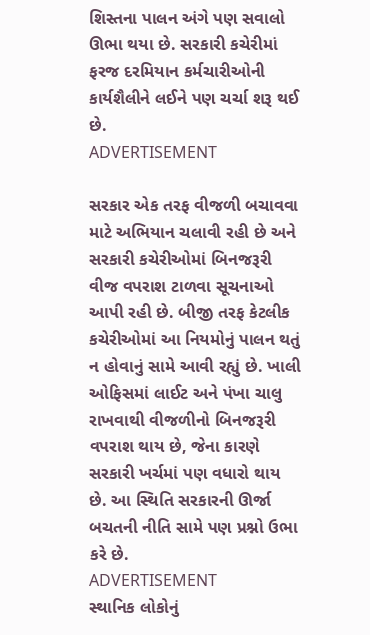શિસ્તના પાલન અંગે પણ સવાલો ઊભા થયા છે. સરકારી કચેરીમાં ફરજ દરમિયાન કર્મચારીઓની કાર્યશૈલીને લઈને પણ ચર્ચા શરૂ થઈ છે.
ADVERTISEMENT

સરકાર એક તરફ વીજળી બચાવવા માટે અભિયાન ચલાવી રહી છે અને સરકારી કચેરીઓમાં બિનજરૂરી વીજ વપરાશ ટાળવા સૂચનાઓ આપી રહી છે. બીજી તરફ કેટલીક કચેરીઓમાં આ નિયમોનું પાલન થતું ન હોવાનું સામે આવી રહ્યું છે. ખાલી ઓફિસમાં લાઈટ અને પંખા ચાલુ રાખવાથી વીજળીનો બિનજરૂરી વપરાશ થાય છે, જેના કારણે સરકારી ખર્ચમાં પણ વધારો થાય છે. આ સ્થિતિ સરકારની ઊર્જા બચતની નીતિ સામે પણ પ્રશ્નો ઉભા કરે છે.
ADVERTISEMENT
સ્થાનિક લોકોનું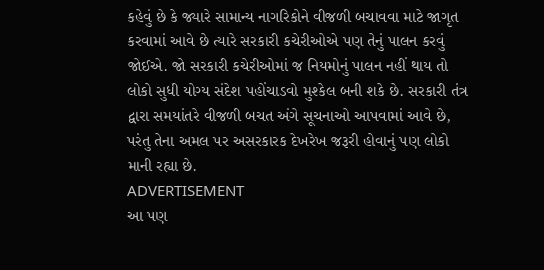કહેવું છે કે જ્યારે સામાન્ય નાગરિકોને વીજળી બચાવવા માટે જાગૃત કરવામાં આવે છે ત્યારે સરકારી કચેરીઓએ પણ તેનું પાલન કરવું જોઈએ. જો સરકારી કચેરીઓમાં જ નિયમોનું પાલન નહીં થાય તો લોકો સુધી યોગ્ય સંદેશ પહોંચાડવો મુશ્કેલ બની શકે છે. સરકારી તંત્ર દ્વારા સમયાંતરે વીજળી બચત અંગે સૂચનાઓ આપવામાં આવે છે, પરંતુ તેના અમલ પર અસરકારક દેખરેખ જરૂરી હોવાનું પણ લોકો માની રહ્યા છે.
ADVERTISEMENT
આ પણ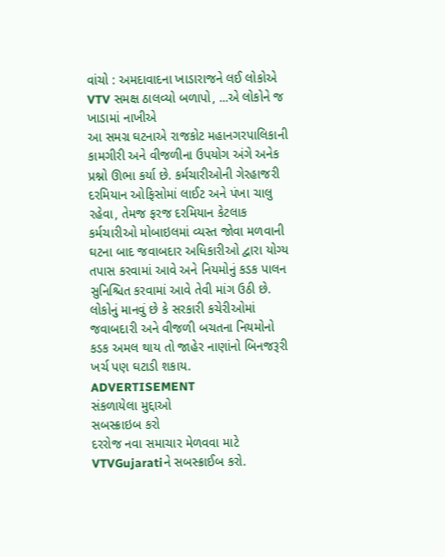વાંચો : અમદાવાદના ખાડારાજને લઈ લોકોએ VTV સમક્ષ ઠાલવ્યો બળાપો, ...એ લોકોને જ ખાડામાં નાખીએ
આ સમગ્ર ઘટનાએ રાજકોટ મહાનગરપાલિકાની કામગીરી અને વીજળીના ઉપયોગ અંગે અનેક પ્રશ્નો ઊભા કર્યા છે. કર્મચારીઓની ગેરહાજરી દરમિયાન ઓફિસોમાં લાઈટ અને પંખા ચાલુ રહેવા, તેમજ ફરજ દરમિયાન કેટલાક કર્મચારીઓ મોબાઇલમાં વ્યસ્ત જોવા મળવાની ઘટના બાદ જવાબદાર અધિકારીઓ દ્વારા યોગ્ય તપાસ કરવામાં આવે અને નિયમોનું કડક પાલન સુનિશ્ચિત કરવામાં આવે તેવી માંગ ઉઠી છે. લોકોનું માનવું છે કે સરકારી કચેરીઓમાં જવાબદારી અને વીજળી બચતના નિયમોનો કડક અમલ થાય તો જાહેર નાણાંનો બિનજરૂરી ખર્ચ પણ ઘટાડી શકાય.
ADVERTISEMENT
સંકળાયેલા મુદ્દાઓ
સબસ્ક્રાઇબ કરો
દરરોજ નવા સમાચાર મેળવવા માટે VTVGujaratiને સબસ્ક્રાઈબ કરો.